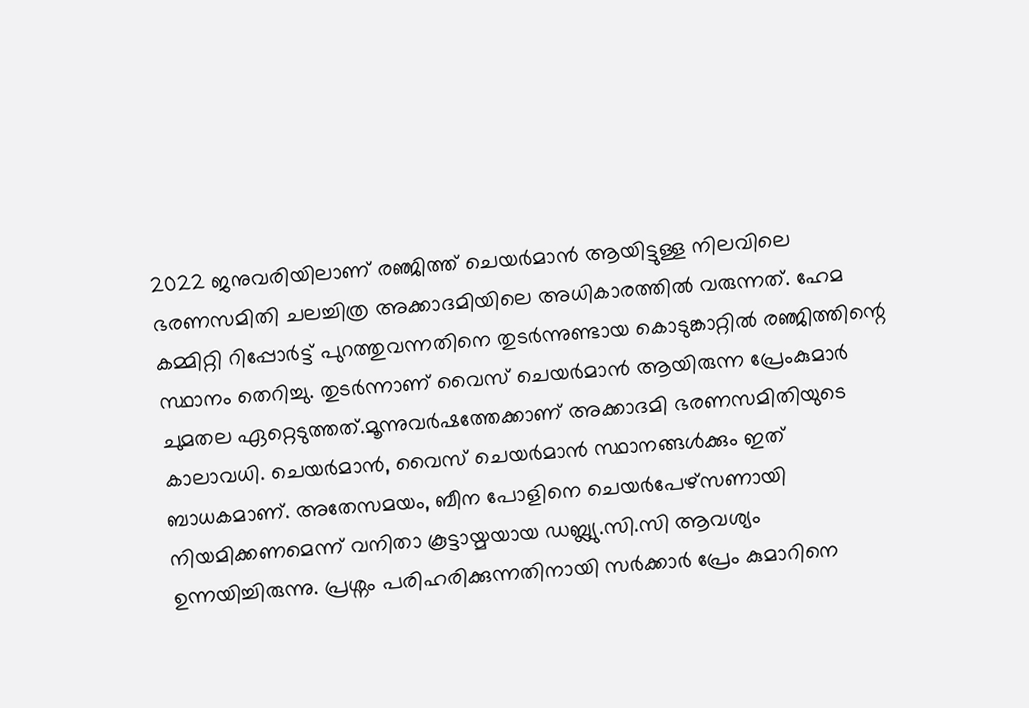2022 ജനുവരിയിലാണ് രഞ്ജിത്ത് ചെയർമാൻ ആയിട്ടുള്ള നിലവിലെ ഭരണസമിതി ചലച്ചിത്ര അക്കാദമിയിലെ അധികാരത്തിൽ വരുന്നത്. ഹേമ കമ്മിറ്റി റിപ്പോർട്ട് പുറത്തുവന്നതിനെ തുടർന്നുണ്ടായ കൊടുങ്കാറ്റിൽ രഞ്ജിത്തിന്റെ സ്ഥാനം തെറിച്ചു. തുടർന്നാണ് വൈസ് ചെയർമാൻ ആയിരുന്ന പ്രേംകുമാർ ചുമതല ഏറ്റെടുത്തത്.മൂന്നുവർഷത്തേക്കാണ് അക്കാദമി ഭരണസമിതിയുടെ കാലാവധി. ചെയർമാൻ, വൈസ് ചെയർമാൻ സ്ഥാനങ്ങൾക്കും ഇത് ബാധകമാണ്. അതേസമയം, ബീന പോളിനെ ചെയർപേഴ്സണായി നിയമിക്കണമെന്ന് വനിതാ കൂട്ടായ്മയായ ഡബ്ല്യു.സി.സി ആവശ്യം ഉന്നയിച്ചിരുന്നു. പ്രശ്നം പരിഹരിക്കുന്നതിനായി സർക്കാർ പ്രേം കുമാറിനെ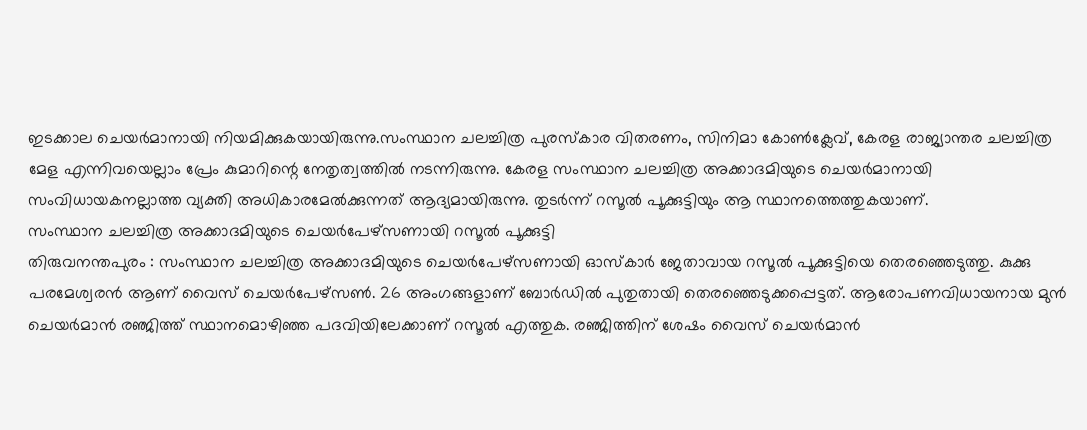ഇടക്കാല ചെയർമാനായി നിയമിക്കുകയായിരുന്നു.സംസ്ഥാന ചലച്ചിത്ര പുരസ്കാര വിതരണം, സിനിമാ കോൺക്ലേവ്, കേരള രാജ്യാന്തര ചലച്ചിത്ര മേള എന്നിവയെല്ലാം പ്രേം കുമാറിന്റെ നേതൃത്വത്തിൽ നടന്നിരുന്നു. കേരള സംസ്ഥാന ചലച്ചിത്ര അക്കാദമിയുടെ ചെയർമാനായി സംവിധായകനല്ലാത്ത വ്യക്തി അധികാരമേൽക്കുന്നത് ആദ്യമായിരുന്നു. തുടർന്ന് റസൂൽ പൂക്കുട്ടിയും ആ സ്ഥാനത്തെത്തുകയാണ്.
സംസ്ഥാന ചലച്ചിത്ര അക്കാദമിയുടെ ചെയർപേഴ്സണായി റസൂൽ പൂക്കുട്ടി
തിരുവനന്തപുരം : സംസ്ഥാന ചലച്ചിത്ര അക്കാദമിയുടെ ചെയർപേഴ്സണായി ഓസ്കാർ ജേതാവായ റസൂൽ പൂക്കുട്ടിയെ തെരഞ്ഞെടുത്തു. കുക്കു പരമേശ്വരൻ ആണ് വൈസ് ചെയർപേഴ്സൺ. 26 അംഗങ്ങളാണ് ബോർഡിൽ പുതുതായി തെരഞ്ഞെടുക്കപ്പെട്ടത്. ആരോപണവിധായനായ മുൻ ചെയർമാൻ രഞ്ജിത്ത് സ്ഥാനമൊഴിഞ്ഞ പദവിയിലേക്കാണ് റസൂൽ എത്തുക. രഞ്ജിത്തിന് ശേഷം വൈസ് ചെയർമാൻ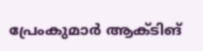പ്രേംകുമാർ ആക്ടിങ്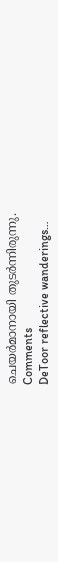ചെയർമാനായി തുടർന്നിരുന്നു.
Comments
DeToor reflective wanderings…